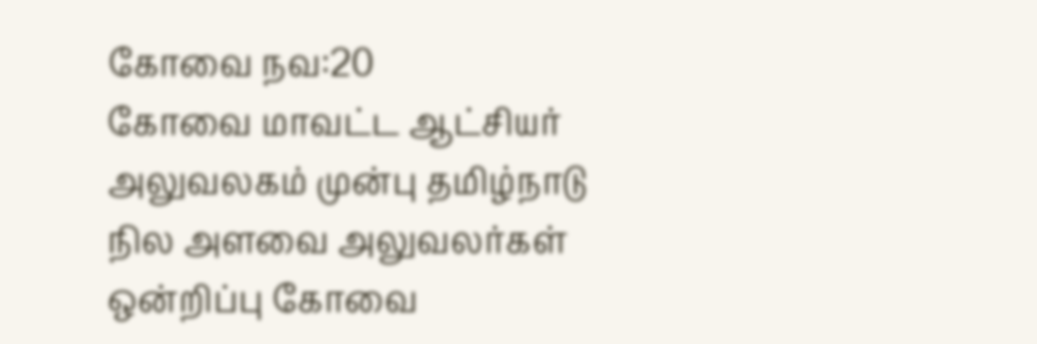கோவை நவ:20
கோவை மாவட்ட ஆட்சியர் அலுவலகம் முன்பு தமிழ்நாடு நில அளவை அலுவலர்கள் ஒன்றிப்பு கோவை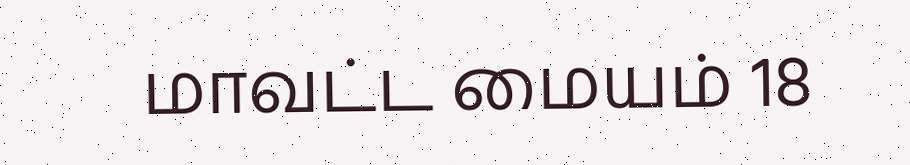மாவட்ட மையம் 18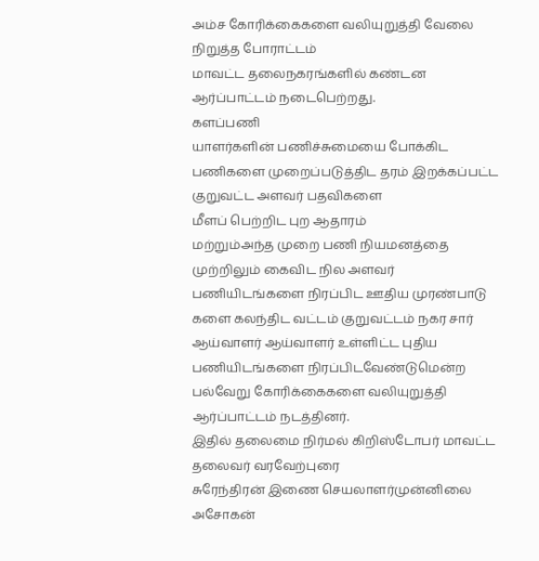அம்ச கோரிக்கைகளை வலியுறுத்தி வேலை நிறுத்த போராட்டம்
மாவட்ட தலைநகரங்களில் கண்டன ஆர்ப்பாட்டம் நடைபெற்றது.
களப்பணி
யாளர்களின் பணிச்சுமையை போக்கிட பணிகளை முறைப்படுத்திட தரம் இறக்கப்பட்ட குறுவட்ட அளவர் பதவிகளை
மீளப் பெற்றிட புற ஆதாரம்
மற்றும்அந்த முறை பணி நியமனத்தை முற்றிலும் கைவிட நில அளவர் பணியிடங்களை நிரப்பிட ஊதிய முரண்பாடு
களை கலந்திட வட்டம் குறுவட்டம் நகர சார் ஆய்வாளர் ஆய்வாளர் உள்ளிட்ட புதிய பணியிடங்களை நிரப்பிடவேண்டுமென்ற பல்வேறு கோரிக்கைகளை வலியுறுத்தி ஆர்ப்பாட்டம் நடத்தினர்.
இதில் தலைமை நிர்மல் கிறிஸ்டோபர் மாவட்ட தலைவர் வரவேற்புரை
சுரேந்திரன் இணை செயலாளர்முன்னிலை அசோகன்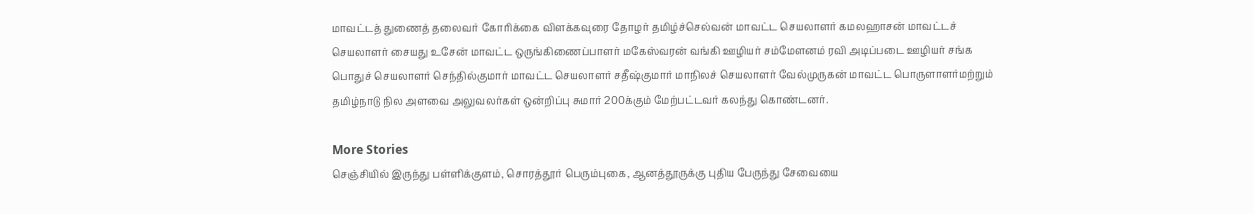மாவட்டத் துணைத் தலைவர் கோரிக்கை விளக்கவுரை தோழர் தமிழ்ச்செல்வன் மாவட்ட செயலாளர் கமலஹாசன் மாவட்டச் செயலாளர் சையது உசேன் மாவட்ட ஒருங்கிணைப்பாளர் மகேஸ்வரன் வங்கி ஊழியர் சம்மேளனம் ரவி அடிப்படை ஊழியர் சங்க பொதுச் செயலாளர் செந்தில்குமார் மாவட்ட செயலாளர் சதீஷ்குமார் மாநிலச் செயலாளர் வேல்முருகன் மாவட்ட பொருளாளர்மற்றும் தமிழ்நாடு நில அளவை அலுவலர்கள் ஒன்றிப்பு சுமார் 200க்கும் மேற்பட்டவர் கலந்து கொண்டனர்.

More Stories
செஞ்சியில் இருந்து பள்ளிக்குளம், சொரத்தூர் பெரும்புகை, ஆனத்தூருக்கு புதிய பேருந்து சேவையை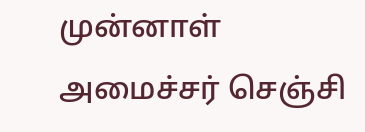முன்னாள் அமைச்சர் செஞ்சி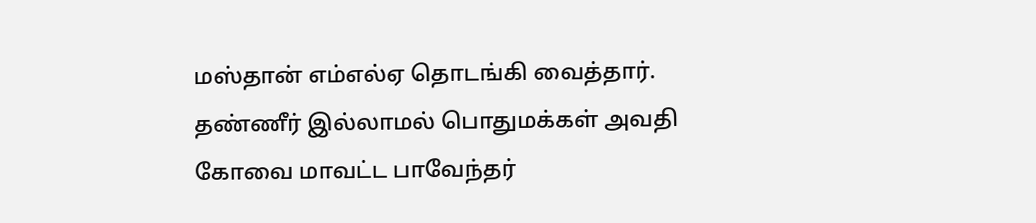மஸ்தான் எம்எல்ஏ தொடங்கி வைத்தார்.
தண்ணீர் இல்லாமல் பொதுமக்கள் அவதி
கோவை மாவட்ட பாவேந்தர்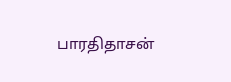பாரதிதாசன்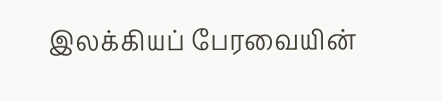இலக்கியப் பேரவையின்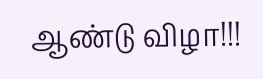ஆண்டு விழா!!!